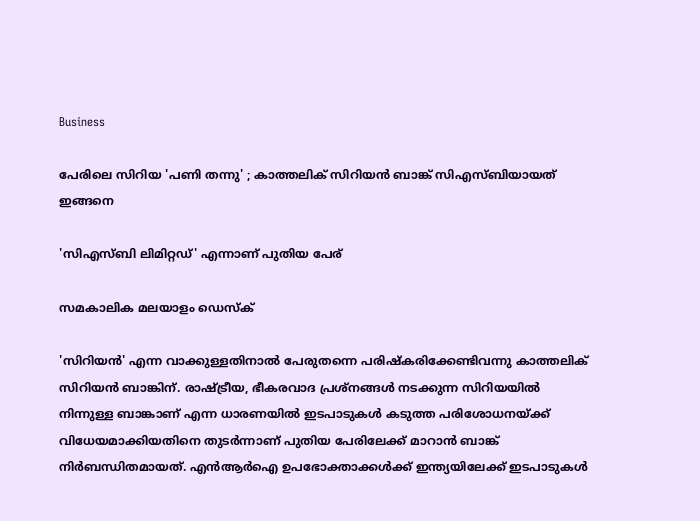Business

പേരിലെ സിറിയ 'പണി തന്നു' ; കാത്തലിക് സിറിയന്‍ ബാങ്ക് സിഎസ്ബിയായത് ഇങ്ങനെ

'സിഎസ്ബി ലിമിറ്റഡ്' എന്നാണ് പുതിയ പേര്

സമകാലിക മലയാളം ഡെസ്ക്

'സിറിയന്‍' എന്ന വാക്കുള്ളതിനാല്‍ പേരുതന്നെ പരിഷ്‌കരിക്കേണ്ടിവന്നു കാത്തലിക് സിറിയന്‍ ബാങ്കിന്. രാഷ്ട്രീയ, ഭീകരവാദ പ്രശ്‌നങ്ങള്‍ നടക്കുന്ന സിറിയയില്‍ നിന്നുള്ള ബാങ്കാണ് എന്ന ധാരണയില്‍ ഇടപാടുകള്‍ കടുത്ത പരിശോധനയ്ക്ക് വിധേയമാക്കിയതിനെ തുടര്‍ന്നാണ് പുതിയ പേരിലേക്ക് മാറാന്‍ ബാങ്ക് നിര്‍ബന്ധിതമായത്. എന്‍ആര്‍ഐ ഉപഭോക്താക്കള്‍ക്ക് ഇന്ത്യയിലേക്ക് ഇടപാടുകള്‍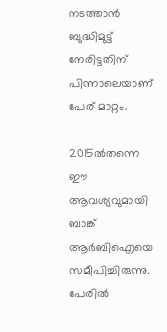നടത്താന്‍ ബുദ്ധിമുട്ട് നേരിട്ടതിന് പിന്നാലെയാണ് പേര് മാറ്റം.

2015ല്‍തന്നെ ഈ ആവശ്യവുമായി ബാങ്ക് ആര്‍ബിഐയെ സമീപിച്ചിരുന്നു. പേരില്‍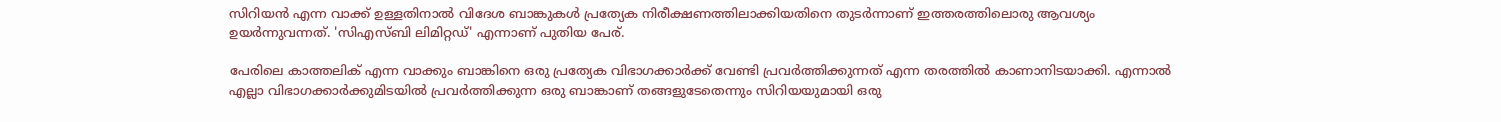സിറിയന്‍ എന്ന വാക്ക് ഉള്ളതിനാല്‍ വിദേശ ബാങ്കുകള്‍ പ്രത്യേക നിരീക്ഷണത്തിലാക്കിയതിനെ തുടര്‍ന്നാണ് ഇത്തരത്തിലൊരു ആവശ്യം ഉയര്‍ന്നുവന്നത്. 'സിഎസ്ബി ലിമിറ്റഡ്' എന്നാണ് പുതിയ പേര്.

പേരിലെ കാത്തലിക് എന്ന വാക്കും ബാങ്കിനെ ഒരു പ്രത്യേക വിഭാഗക്കാര്‍ക്ക് വേണ്ടി പ്രവര്‍ത്തിക്കുന്നത് എന്ന തരത്തില്‍ കാണാനിടയാക്കി. എന്നാല്‍ എല്ലാ വിഭാഗക്കാര്‍ക്കുമിടയില്‍ പ്രവര്‍ത്തിക്കുന്ന ഒരു ബാങ്കാണ് തങ്ങളുടേതെന്നും സിറിയയുമായി ഒരു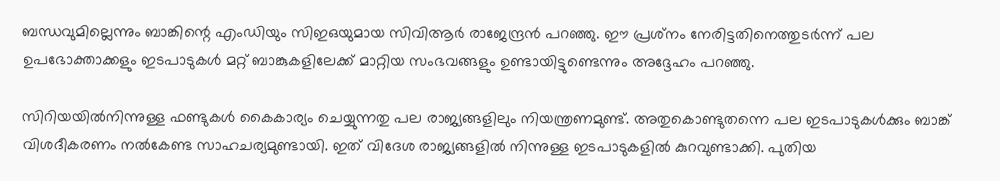ബന്ധവുമില്ലെന്നും ബാങ്കിന്റെ എംഡിയും സിഇഒയുമായ സിവിആര്‍ രാജേന്ദ്രന്‍ പറഞ്ഞു. ഈ പ്രശ്‌നം നേരിട്ടതിനെത്തുടര്‍ന്ന് പല ഉപഭോക്താക്കളും ഇടപാടുകള്‍ മറ്റ് ബാങ്കുകളിലേക്ക് മാറ്റിയ സംഭവങ്ങളും ഉണ്ടായിട്ടുണ്ടെന്നും അദ്ദേഹം പറഞ്ഞു.

സിറിയയില്‍നിന്നുള്ള ഫണ്ടുകള്‍ കൈകാര്യം ചെയ്യുന്നതു പല രാജ്യങ്ങളിലും നിയന്ത്രണമുണ്ട്. അതുകൊണ്ടുതന്നെ പല ഇടപാടുകള്‍ക്കും ബാങ്ക് വിശദീകരണം നല്‍കേണ്ട സാഹചര്യമുണ്ടായി. ഇത് വിദേശ രാജ്യങ്ങളില്‍ നിന്നുള്ള ഇടപാടുകളില്‍ കുറവുണ്ടാക്കി. പുതിയ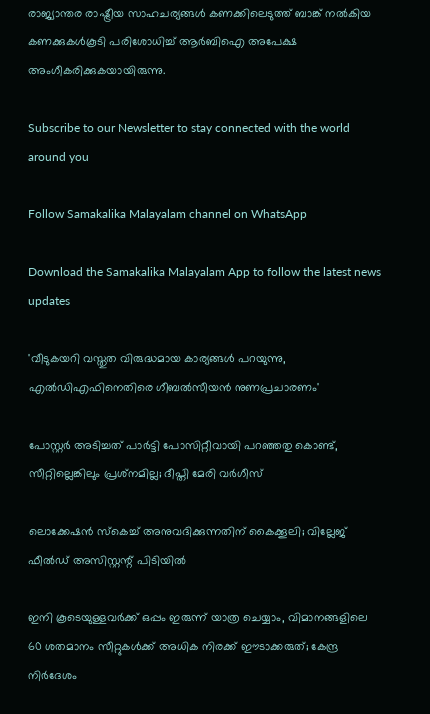രാജ്യാന്തര രാഷ്ട്രീയ സാഹചര്യങ്ങള്‍ കണക്കിലെടുത്ത് ബാങ്ക് നല്‍കിയ കണക്കുകള്‍കൂടി പരിശോധിച്ച് ആര്‍ബിഐ അപേക്ഷ അംഗീകരിക്കുകയായിരുന്നു.

Subscribe to our Newsletter to stay connected with the world around you

Follow Samakalika Malayalam channel on WhatsApp

Download the Samakalika Malayalam App to follow the latest news updates

'വീടുകയറി വസ്തുത വിരുദ്ധമായ കാര്യങ്ങള്‍ പറയുന്നു, എല്‍ഡിഎഫിനെതിരെ ഗീബല്‍സീയന്‍ നുണപ്രചാരണം'

പോസ്റ്റര്‍ അടിച്ചത് പാര്‍ട്ടി പോസിറ്റീവായി പറഞ്ഞതു കൊണ്ട്, സീറ്റില്ലെങ്കിലും പ്രശ്‌നമില്ല; ദീപ്തി മേരി വര്‍ഗീസ്

ലൊക്കേഷന്‍ സ്‌കെച്ച് അനുവദിക്കുന്നതിന് കൈക്കൂലി; വില്ലേജ് ഫീല്‍ഡ് അസിസ്റ്റന്റ് പിടിയില്‍

ഇനി കൂടെയുള്ളവര്‍ക്ക് ഒപ്പം ഇരുന്ന് യാത്ര ചെയ്യാം, വിമാനങ്ങളിലെ 60 ശതമാനം സീറ്റുകള്‍ക്ക് അധിക നിരക്ക് ഈടാക്കരുത്; കേന്ദ്ര നിര്‍ദേശം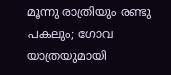മൂന്നു രാത്രിയും രണ്ടു പകലും; ഗോവ യാത്രയുമായി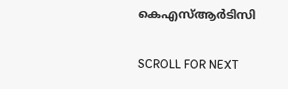കെഎസ്ആര്‍ടിസി

SCROLL FOR NEXT